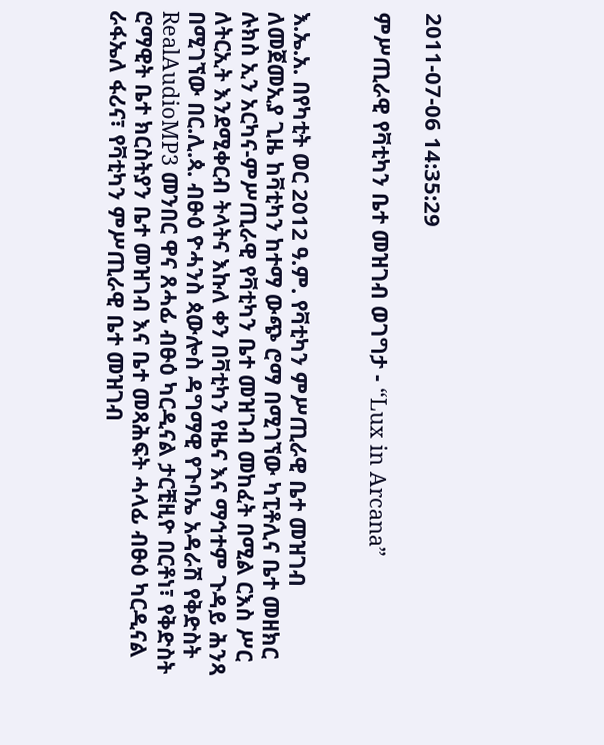2011-07-06 14:35:29

ምሥጢራዊ የቫቲካን ቤተ መዝገብ ወገግታ - “Lux in Arcana”


እ.ኤ.አ. በየካቲት ወር 2012 ዓ.ም. የቫቲካን ምሥጢራዊ ቤተ መዝገብ ለመጀመኢያ ጊዜ ከቫቲካን ከተማ ውጭ ሮማ በሚገኘው ካፒቶሊና ቤተ መዘክር ሉክስ ኢን አርካና-ምሥጢራዊ የቫቲካን ቤተ መዝገብ መከፈት በሚል ርእስ ሥር ለትርኢት እንደሚቀርብ ትላትና እኩለ ቀን በቫቲካን የዜና እና ማኅተም ጉዳይ ሕንጻ በሚገኘው በር.ሊ.ጳ. ብፁዕ ዮሓንስ ጳውሎስ ዳግማዊ የጉባኤ አዳራሽ የቅድስት RealAudioMP3 መንበር ዋና ጸሓፊ ብፁዕ ካርዲናል ታርቺዚዮ በርቶነ፣ የቅድስት ሮማዊት ቤተ ክርስትያን ቤተ መዝገብ እና ቤተ መጻሕፍት ሓላፊ ብፁዕ ካርዲናል ራፋኤለ ፋሪና፣ የቫቲካን ምሥጢራዊ ቤተ መዝገብ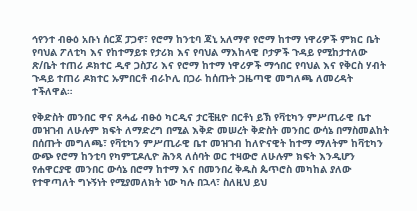ኅየንተ ብፁዕ አቡነ ሰርጆ ፓጋኖ፣ የሮማ ከንቲባ ጃኒ አለማኖ የሮማ ከተማ ነዋሪዎች ምክር ቤት የባህል ፖለቲካ እና የከተማይቱ የታሪክ እና የባህል ማእከላዊ ቦታዎች ጉዳይ የሚከታተለው ጽ/ቤት ተጠሪ ዶክተር ዲኖ ጋስፓሪ እና የሮማ ከተማ ነዋሪዎች ማኅበር የባህል እና የቅርስ ሃብት ጉዳይ ተጠሪ ዶክተር ኡምበርቶ ብራኮሊ በጋራ ከሰጡት ጋዜጣዊ መግለጫ ለመረዳት ተችለዋል።

የቅድስት መንበር ዋና ጸሓፊ ብፁዕ ካርዲና ታርቺዚዮ በርቶነ ይኽ የቫቲካን ምሥጢራዊ ቤተ መዝገብ ለሁሉም ክፍት ለማድረግ በሚል እቅድ መሠረት ቅድስት መንበር ውሳኔ በማስመልከት በሰጡት መግለጫ፣ የቫቲካን ምሥጢራዊ ቤተ መዝገብ ከለዮናዊት ከተማ ማለትም ከቫቲካን ውጭ የሮማ ከንቲባ የካምፒዶሊዮ ሕንጻ ለሰባት ወር ተዛውሮ ለሁሉም ክፍት እንዲሆን የሐዋርያዊ መንበር ውሳኔ በሮማ ከተማ እና በመንበረ ቅዱስ ጴጥሮስ መካከል ያለው የተዋጣለት ግኑኝነት የሚያመለክት ነው ካሉ በኋላ፣ ስለዚህ ይህ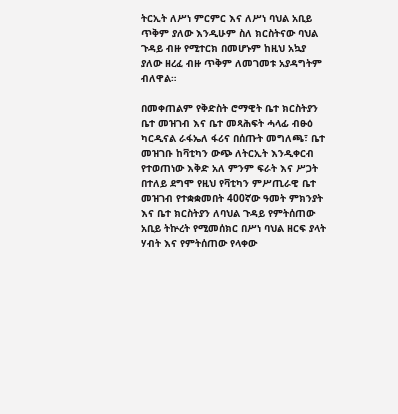ትርኢት ለሥነ ምርምር እና ለሥነ ባህል አቢይ ጥቅም ያለው እንዲሁም ስለ ክርስትናው ባህል ጉዳይ ብዙ የሚተርክ በመሆኑም ከዚህ አኳያ ያለው ዘረፈ ብዙ ጥቅም ለመገመቱ አያዳግትም ብለዋል።

በመቀጠልም የቅድስት ሮማዊት ቤተ ክርስትያን ቤተ መዝገብ እና ቤተ መጻሕፍት ሓላፊ ብፁዕ ካርዲናል ራፋኤለ ፋሪና በሰጡት መግለጫ፣ ቤተ መዝገቡ ከቫቲካን ውጭ ለትርኢት እንዲቀርብ የተወጠነው እቅድ አለ ምንም ፍራት እና ሥጋት በተለይ ደግሞ የዚህ የቫቲካን ምሥጢራዊ ቤተ መዝገብ የተቋቋመበት 400ኛው ዓመት ምክንያት እና ቤተ ክርስትያን ለባህል ጉዳይ የምትሰጠው አቢይ ትኵረት የሚመሰክር በሥነ ባህል ዘርፍ ያላት ሃብት እና የምትሰጠው የላቀው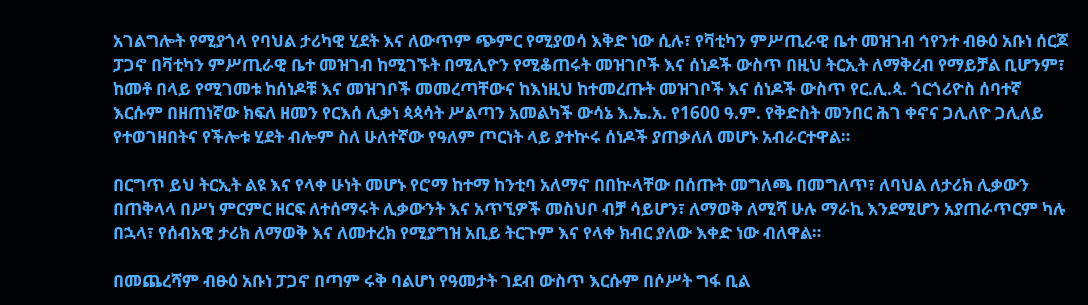አገልግሎት የሚያጎላ የባህል ታሪካዊ ሂደት እና ለውጥም ጭምር የሚያወሳ እቅድ ነው ሲሉ፣ የቫቲካን ምሥጢራዊ ቤተ መዝገብ ኅየንተ ብፁዕ አቡነ ሰርጆ ፓጋኖ በቫቲካን ምሥጢራዊ ቤተ መዝገብ ከሚገኙት በሚሊዮን የሚቆጠሩት መዝገቦች እና ሰነዶች ውስጥ በዚህ ትርኢት ለማቅረብ የማይቻል ቢሆንም፣ ከመቶ በላይ የሚገመቱ ከሰነዶቹ እና መዝገቦች መመረጣቸውና ከእነዚህ ከተመረጡት መዝገቦች እና ሰነዶች ውስጥ የር.ሊ.ጳ. ጎርጎሪዮስ ሰባተኛ እርሱም በዘጠነኛው ክፍለ ዘመን የርእሰ ሊቃነ ጳጳሳት ሥልጣን አመልካች ውሳኔ እ.ኤ.አ. የ1600 ዓ.ም. የቅድስት መንበር ሕገ ቀኖና ጋሊለዮ ጋሊለይ የተወገዘበትና የችሎቱ ሂደት ብሎም ስለ ሁለተኛው የዓለም ጦርነት ላይ ያተኵሩ ሰነዶች ያጠቃለለ መሆኑ አብራርተዋል።

በርግጥ ይህ ትርኢት ልዩ እና የላቀ ሁነት መሆኑ የሮማ ከተማ ከንቲባ አለማኖ በበኵላቸው በሰጡት መግለጫ በመግለጥ፣ ለባህል ለታሪክ ሊቃውን በጠቅላላ በሥነ ምርምር ዘርፍ ለተሰማሩት ሊቃውንት እና አጥኚዎች መስህቦ ብቻ ሳይሆን፣ ለማወቅ ለሚሻ ሁሉ ማራኪ እንደሚሆን አያጠራጥርም ካሉ በኋላ፣ የሰብአዊ ታሪክ ለማወቅ እና ለመተረክ የሚያግዝ አቢይ ትርጉም እና የላቀ ክብር ያለው እቀድ ነው ብለዋል።

በመጨረሻም ብፁዕ አቡነ ፓጋኖ በጣም ሩቅ ባልሆነ የዓመታት ገደብ ውስጥ እርሱም በሶሥት ግፋ ቢል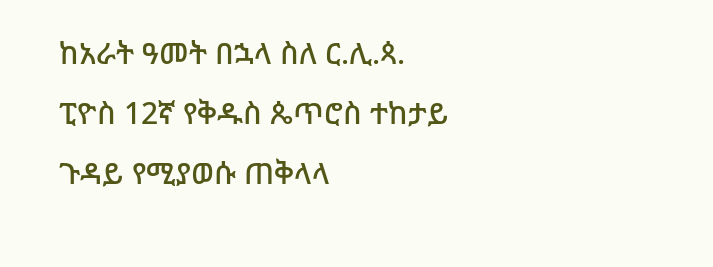ከአራት ዓመት በኋላ ስለ ር.ሊ.ጳ. ፒዮስ 12ኛ የቅዱስ ጴጥሮስ ተከታይ ጉዳይ የሚያወሱ ጠቅላላ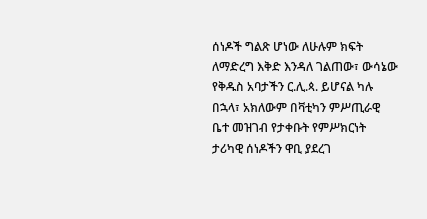ሰነዶች ግልጽ ሆነው ለሁሉም ክፍት ለማድረግ እቅድ እንዳለ ገልጠው፣ ውሳኔው የቅዱስ አባታችን ር.ሊ.ጳ. ይሆናል ካሉ በኋላ፣ አክለውም በቫቲካን ምሥጢራዊ ቤተ መዝገብ የታቀቡት የምሥክርነት ታሪካዊ ሰነዶችን ዋቢ ያደረገ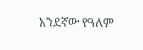አንደኛው የዓለም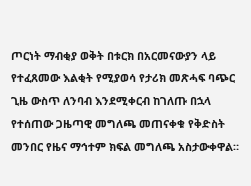ጦርነት ማብቂያ ወቅት በቱርክ በአርመናውያን ላይ የተፈጸመው እልቂት የሚያወሳ የታሪክ መጽሓፍ ባጭር ጊዜ ውስጥ ለንባብ እንደሚቀርብ ከገለጡ በኋላ የተሰጠው ጋዜጣዊ መግለጫ መጠናቀቁ የቅድስት መንበር የዜና ማኅተም ክፍል መግለጫ አስታውቀዋል።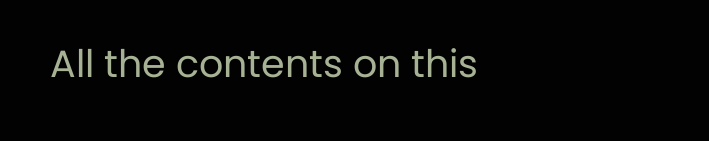All the contents on this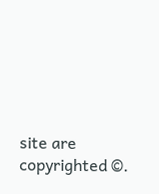site are copyrighted ©.